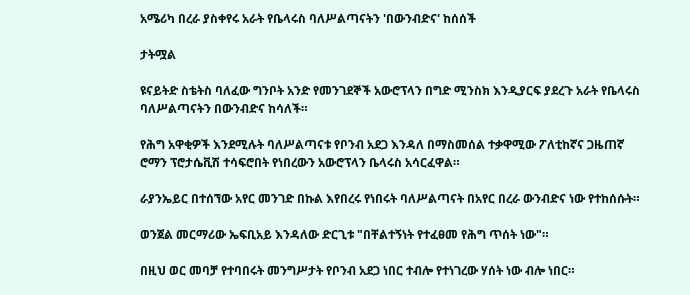አሜሪካ በረራ ያስቀየሩ አራት የቤላሩስ ባለሥልጣናትን 'በውንብድና' ከሰሰች

ታትሟል

ዩናይትድ ስቴትስ ባለፈው ግንቦት አንድ የመንገደኞች አውሮፕላን በግድ ሚንስክ እንዲያርፍ ያደረጉ አራት የቤላሩስ ባለሥልጣናትን በውንብድና ከሳለች።

የሕግ አዋቂዎች እንደሚሉት ባለሥልጣናቱ የቦንብ አደጋ እንዳለ በማስመሰል ተቃዋሚው ፖለቲከኛና ጋዜጠኛ ሮማን ፕሮታሴቪሽ ተሳፍሮበት የነበረውን አውሮፕላን ቤላሩስ አሳርፈዋል።

ራያንኤይር በተሰኘው አየር መንገድ በኩል እየበረሩ የነበሩት ባለሥልጣናት በአየር በረራ ውንብድና ነው የተከሰሱት።

ወንጀል መርማሪው ኤፍቢአይ እንዳለው ድርጊቱ "በቸልተኝነት የተፈፀመ የሕግ ጥሰት ነው"።

በዚህ ወር መባቻ የተባበሩት መንግሥታት የቦንብ አደጋ ነበር ተብሎ የተነገረው ሃሰት ነው ብሎ ነበር።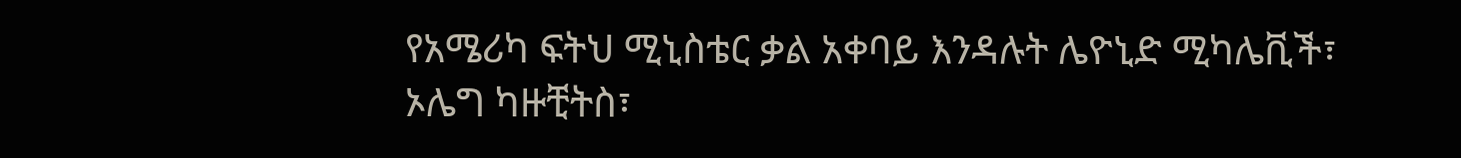የአሜሪካ ፍትህ ሚኒስቴር ቃል አቀባይ እንዳሉት ሌዮኒድ ሚካሌቪች፣ ኦሌግ ካዙቺትስ፣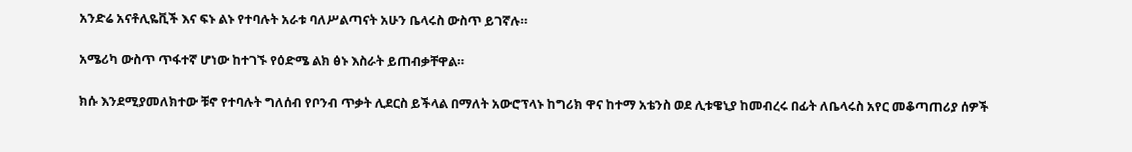አንድሬ አናቶሊዬቪች እና ፍኑ ልኑ የተባሉት አራቱ ባለሥልጣናት አሁን ቤላሩስ ውስጥ ይገኛሉ።

አሜሪካ ውስጥ ጥፋተኛ ሆነው ከተገኙ የዕድሜ ልክ ፅኑ እስራት ይጠብቃቸዋል።

ክሱ እንደሚያመለክተው ቹኖ የተባሉት ግለሰብ የቦንብ ጥቃት ሊደርስ ይችላል በማለት አውሮፕላኑ ከግሪክ ዋና ከተማ አቴንስ ወደ ሊቱዌኒያ ከመብረሩ በፊት ለቤላሩስ አየር መቆጣጠሪያ ሰዎች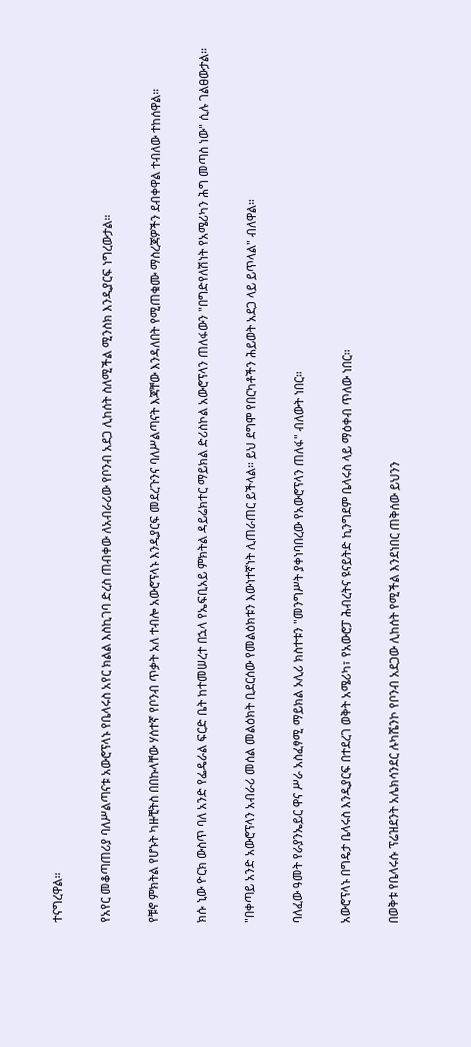ተናግረዋል።

የአየር መቆጣጠሪያ ባለሥልጣናቱ አውሮፕላኑ የቤላሩስ አየር ክልል እስኪገባ ድረስ ጠብቀው ለአብራሪው የቦንብ አደጋ ሊከሰት ስለሚችል ሚንስክ እንዲያርፍ ነግረውታል።

የቹኖ ምክትል የሆኑት ካዙቺትስ በበኩላቸው ሃሰተኛ የቦንብ ጥቃት አለ ተብሎ አውሮፕላኑ እንዲያርፍ መደረጉንና ባለሥልጣናት እጃቸው እንዳለበት የሚጠቁሙ ማስረጃዎችን ደብቀዋል ተብለው ተከሰዋል።

ክሱ ኒው ዮርክ ውስጥ ባለ አንድ የፌዴራል ፍርድ ቤት ከተመሠረተ በኋላ የኤፍቢአይ ምክትል ዳይሬክተር ማይክል ድሪስኮል አውሮፕላን ጠለፋውን "በግድየለሽነት የአሜሪካን ሕግ መጣስ ነው" ሲሉ ገልፀውታል።

"በቀጣይ አንድ አውሮፕላን አብራሪ መሰል መልዕክት ቢደርሰው የመልዕክቱን እውነተኛነት ሊጠራጠር ይችላል። ይህ ደግሞ የበርካቶችን ሕይወት አደጋ ላይ ይጥላል" ብለዋል።

ባለፈው ዓመት የራያንኤይር ዋና ሥራ አስፈፃሚ ማይክል ኦሊሪ ክስተቱን "መንግሥት ያቀነባበረው የአውሮፕላን ጠለፋ" ብለውት ነበር።

አውሮፕላኑ በግዴታ ቤላሩስ እንዲያርፍ በተደረገ ወቅት አሜሪካ፣ የአውሮፓ ሕብረትና ዩናይትድ ኪንግደም ቤላሩስ ላይ ማዕቀብ ጥለው ነበር።

በወቅቱ የቤላሩሱ ፕሬዝደንት አሌክሳንደር ሉካሼንኮ የቦንብ አደጋው ሊከሰት የሚችል እንደነበር ጠቅሰው ይህንን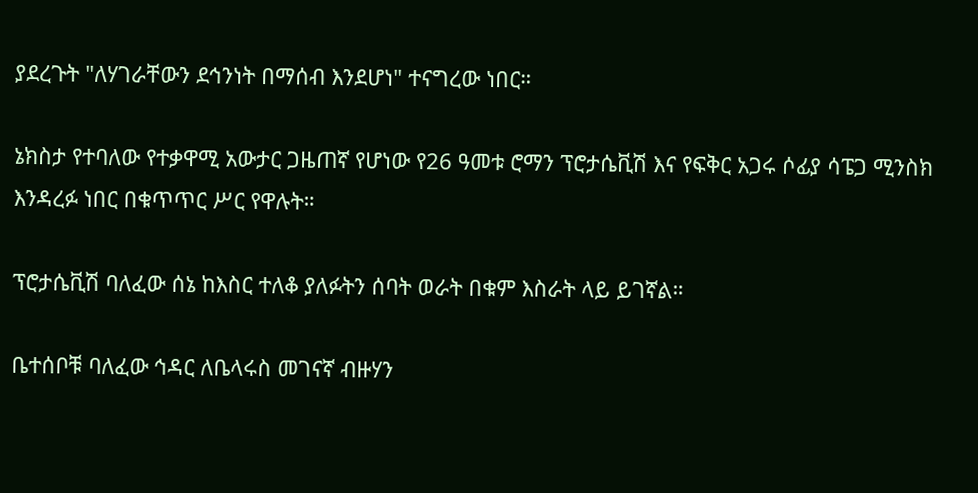ያደረጉት "ለሃገራቸውን ደኅንነት በማሰብ እንደሆነ" ተናግረው ነበር።

ኔክስታ የተባለው የተቃዋሚ አውታር ጋዜጠኛ የሆነው የ26 ዓመቱ ሮማን ፕሮታሴቪሽ እና የፍቅር አጋሩ ሶፊያ ሳፔጋ ሚንስክ እንዳረፉ ነበር በቁጥጥር ሥር የዋሉት።

ፕሮታሴቪሽ ባለፈው ሰኔ ከእስር ተለቆ ያለፉትን ሰባት ወራት በቁም እስራት ላይ ይገኛል።

ቤተሰቦቹ ባለፈው ኅዳር ለቤላሩስ መገናኛ ብዙሃን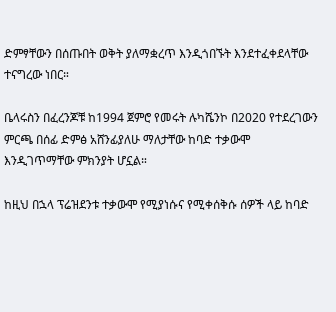ድምፃቸውን በሰጡበት ወቅት ያለማቋረጥ እንዲጎበኙት እንደተፈቀደላቸው ተናግረው ነበር።

ቤላሩስን በፈረንጆቹ ከ1994 ጀምሮ የመሩት ሉካሼንኮ በ2020 የተደረገውን ምርጫ በሰፊ ድምፅ አሸንፊያለሁ ማለታቸው ከባድ ተቃውሞ እንዲገጥማቸው ምክንያት ሆኗል።

ከዚህ በኋላ ፕሬዝደንቱ ተቃውሞ የሚያነሱና የሚቀሰቅሱ ሰዎች ላይ ከባድ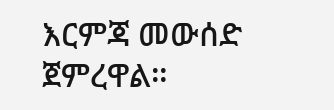እርምጃ መውሰድ ጀምረዋል።